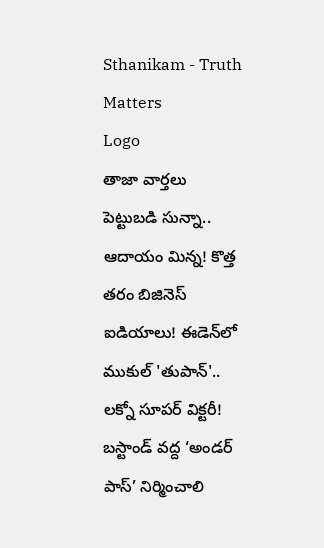Sthanikam - Truth Matters
Logo
తాజా వార్తలు
పెట్టుబడి సున్నా.. ఆదాయం మిన్న! కొత్త తరం బిజినెస్ ఐడియాలు! ఈడెన్‌లో ముకుల్ 'తుపాన్'.. లక్నో సూపర్ విక్టరీ! బస్టాండ్‌ వద్ద ‘అండర్‌ పాస్‌’ నిర్మించాలి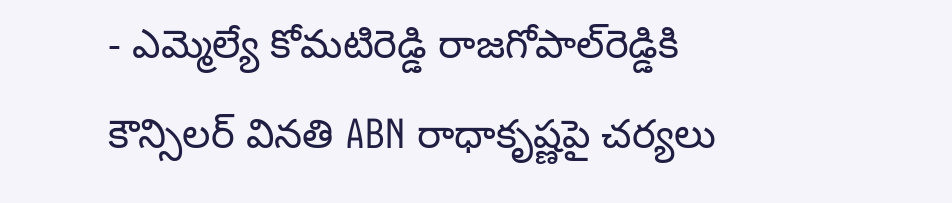- ఎమ్మెల్యే కోమటిరెడ్డి రాజగోపాల్‌రెడ్డికి కౌన్సిలర్‌ వినతి ABN రాధాకృష్ణపై చర్యలు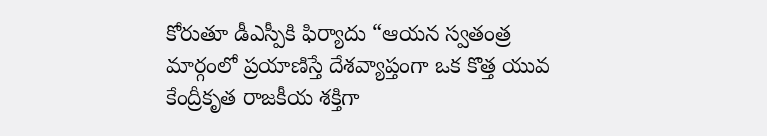కోరుతూ డీఎస్పీకి ఫిర్యాదు “ఆయన స్వతంత్ర మార్గంలో ప్రయాణిస్తే దేశవ్యాప్తంగా ఒక కొత్త యువ కేంద్రీకృత రాజకీయ శక్తిగా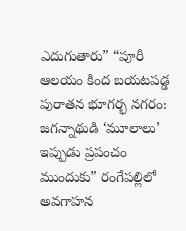ఎదుగుతారు” “పూరీ ఆలయం కింద బయటపడ్డ పురాతన భూగర్భ నగరం: జగన్నాథుడి ‘మూలాలు’ ఇప్పుడు ప్రపంచం ముందుకు” రంగేపల్లిలో అవగాహన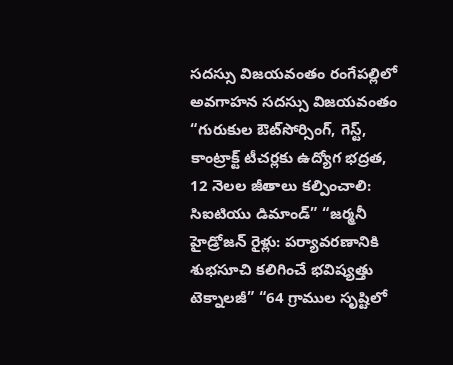సదస్సు విజయవంతం రంగేపల్లిలో అవగాహన సదస్సు విజయవంతం “గురుకుల ఔట్‌సోర్సింగ్, గెస్ట్, కాంట్రాక్ట్ టీచర్లకు ఉద్యోగ భద్రత, 12 నెలల జీతాలు కల్పించాలి: సిఐటియు డిమాండ్” “జర్మనీ హైడ్రోజన్ రైళ్లు: పర్యావరణానికి శుభసూచి కలిగించే భవిష్యత్తు టెక్నాలజీ” “64 గ్రాముల సృష్టిలో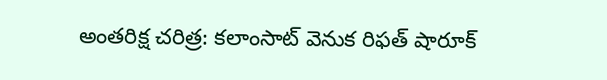అంతరిక్ష చరిత్ర: కలాంసాట్ వెనుక రిఫత్ షారూక్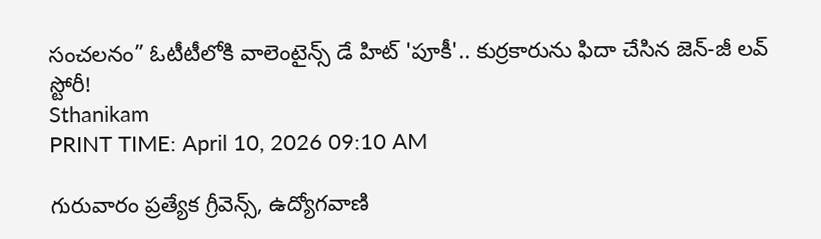సంచలనం” ఓటీటీలోకి వాలెంటైన్స్ డే హిట్ 'పూకీ'.. కుర్రకారును ఫిదా చేసిన జెన్-జీ లవ్ స్టోరీ!
Sthanikam
PRINT TIME: April 10, 2026 09:10 AM

గురువారం ప్రత్యేక గ్రీవెన్స్, ఉద్యోగవాణి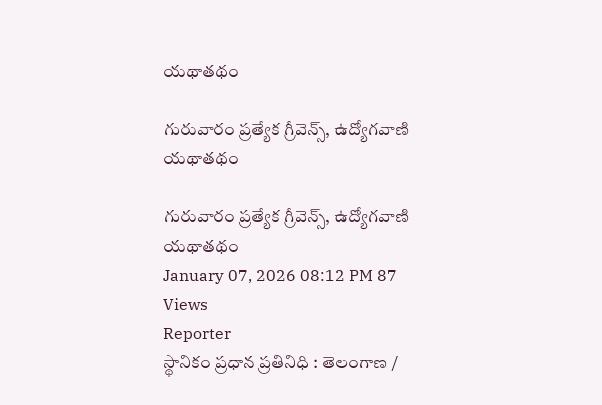యథాతథం

గురువారం ప్రత్యేక గ్రీవెన్స్, ఉద్యోగవాణి యథాతథం

గురువారం ప్రత్యేక గ్రీవెన్స్, ఉద్యోగవాణి యథాతథం
January 07, 2026 08:12 PM 87 Views
Reporter
స్థానికం ప్రధాన ప్రతినిధి : తెలంగాణ /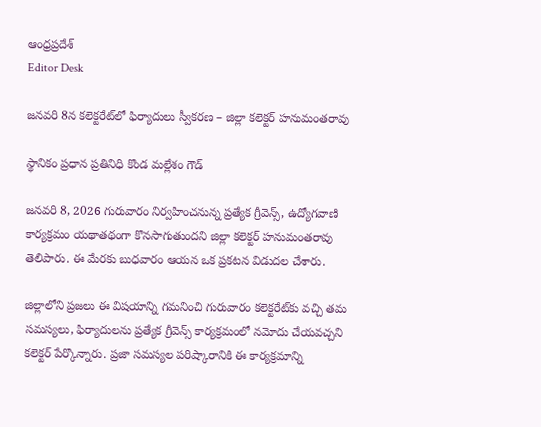ఆంధ్రప్రదేశ్
Editor Desk

జనవరి 8న కలెక్టరేట్‌లో ఫిర్యాదులు స్వీకరణ – జిల్లా కలెక్టర్ హనుమంతరావు

స్థానికం ప్రధాన ప్రతినిధి కొండ మల్లేశం గౌడ్

జనవరి 8, 2026 గురువారం నిర్వహించనున్న ప్రత్యేక గ్రీవెన్స్, ఉద్యోగవాణి కార్యక్రమం యథాతథంగా కొనసాగుతుందని జిల్లా కలెక్టర్ హనుమంతరావు తెలిపారు. ఈ మేరకు బుధవారం ఆయన ఒక ప్రకటన విడుదల చేశారు.

జిల్లాలోని ప్రజలు ఈ విషయాన్ని గమనించి గురువారం కలెక్టరేట్‌కు వచ్చి తమ సమస్యలు, ఫిర్యాదులను ప్రత్యేక గ్రీవెన్స్ కార్యక్రమంలో నమోదు చేయవచ్చని కలెక్టర్ పేర్కొన్నారు. ప్రజా సమస్యల పరిష్కారానికి ఈ కార్యక్రమాన్ని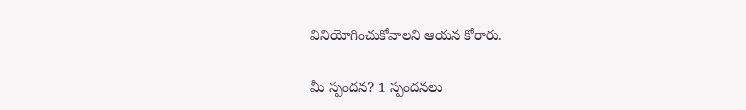వినియోగించుకోవాలని ఆయన కోరారు.

మీ స్పందన? 1 స్పందనలు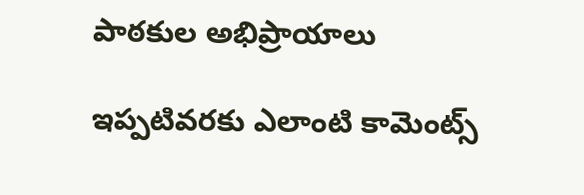పాఠకుల అభిప్రాయాలు

ఇప్పటివరకు ఎలాంటి కామెంట్స్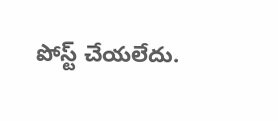పోస్ట్ చేయలేదు.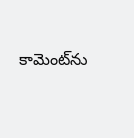కామెంట్‌ను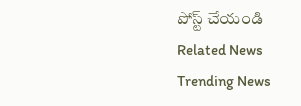పోస్ట్ చేయండి
Related News
Trending News